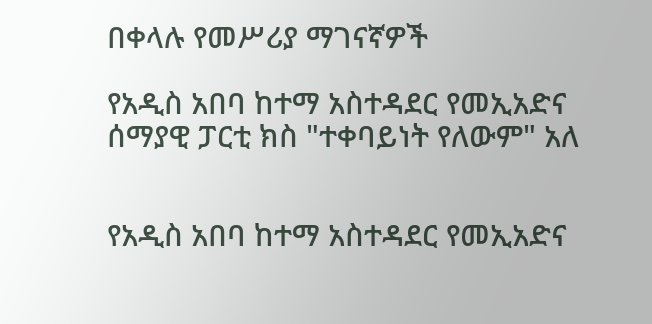በቀላሉ የመሥሪያ ማገናኛዎች

የአዲስ አበባ ከተማ አስተዳደር የመኢአድና ሰማያዊ ፓርቲ ክስ "ተቀባይነት የለውም" አለ


የአዲስ አበባ ከተማ አስተዳደር የመኢአድና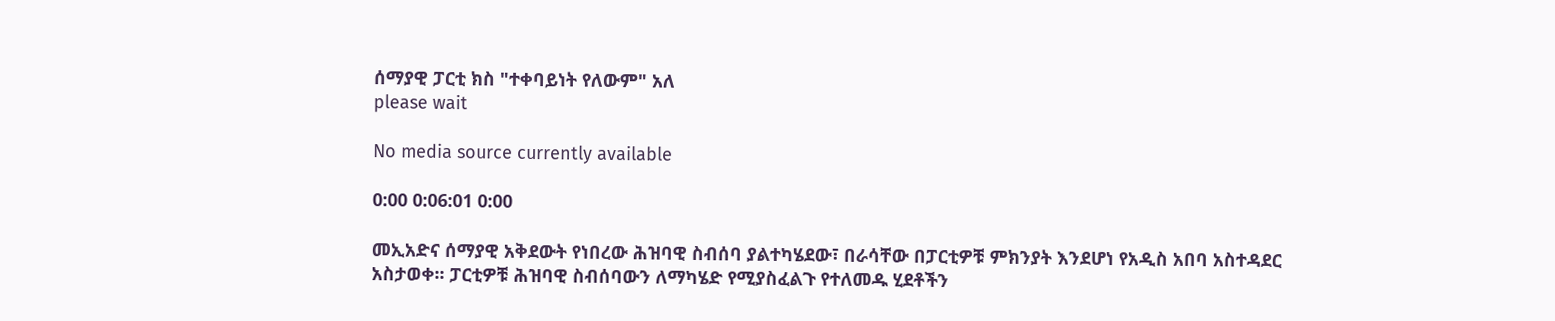ሰማያዊ ፓርቲ ክስ "ተቀባይነት የለውም" አለ
please wait

No media source currently available

0:00 0:06:01 0:00

መኢአድና ሰማያዊ አቅደውት የነበረው ሕዝባዊ ስብሰባ ያልተካሄደው፣ በራሳቸው በፓርቲዎቹ ምክንያት እንደሆነ የአዲስ አበባ አስተዳደር አስታወቀ፡፡ ፓርቲዎቹ ሕዝባዊ ስብሰባውን ለማካሄድ የሚያስፈልጉ የተለመዱ ሂደቶችን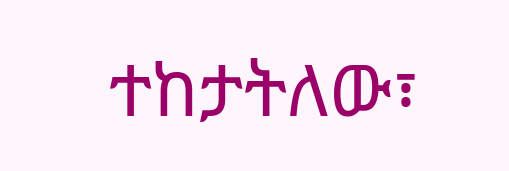ተከታትለው፣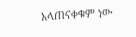አላጠናቀቁም ነው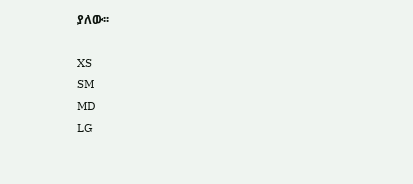ያለው፡፡

XS
SM
MD
LG